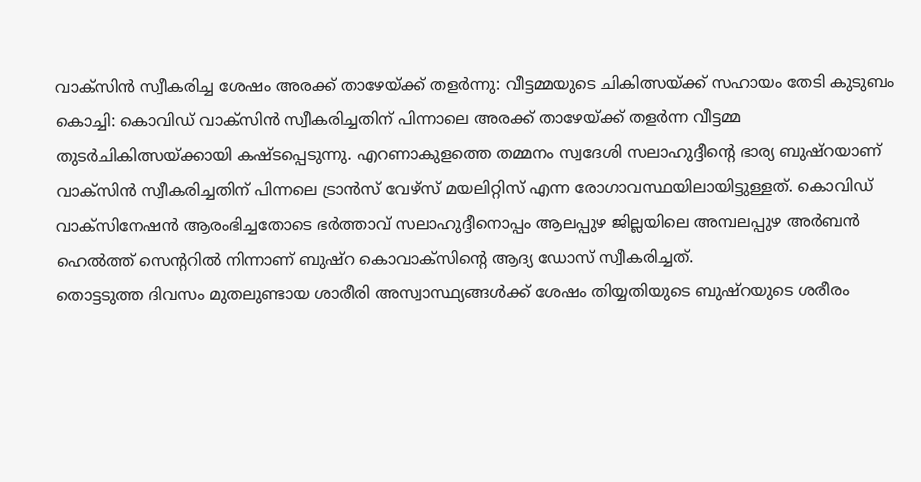വാക്സിൻ സ്വീകരിച്ച ശേഷം അരക്ക് താഴേയ്ക്ക് തളർന്നു: വീട്ടമ്മയുടെ ചികിത്സയ്ക്ക് സഹായം തേടി കുടുബം
കൊച്ചി: കൊവിഡ് വാക്സിൻ സ്വീകരിച്ചതിന് പിന്നാലെ അരക്ക് താഴേയ്ക്ക് തളർന്ന വീട്ടമ്മ തുടർചികിത്സയ്ക്കായി കഷ്ടപ്പെടുന്നു. എറണാകുളത്തെ തമ്മനം സ്വദേശി സലാഹുദ്ദീന്റെ ഭാര്യ ബുഷ്റയാണ് വാക്സിൻ സ്വീകരിച്ചതിന് പിന്നലെ ട്രാൻസ് വേഴ്സ് മയലിറ്റിസ് എന്ന രോഗാവസ്ഥയിലായിട്ടുള്ളത്. കൊവിഡ് വാക്സിനേഷൻ ആരംഭിച്ചതോടെ ഭർത്താവ് സലാഹുദ്ദീനൊപ്പം ആലപ്പുഴ ജില്ലയിലെ അമ്പലപ്പുഴ അർബൻ ഹെൽത്ത് സെന്ററിൽ നിന്നാണ് ബുഷ്റ കൊവാക്സിന്റെ ആദ്യ ഡോസ് സ്വീകരിച്ചത്.
തൊട്ടടുത്ത ദിവസം മുതലുണ്ടായ ശാരീരി അസ്വാസ്ഥ്യങ്ങൾക്ക് ശേഷം തിയ്യതിയുടെ ബുഷ്റയുടെ ശരീരം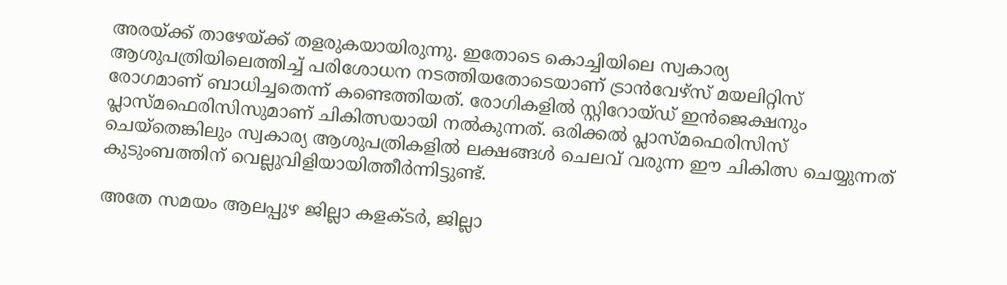അരയ്ക്ക് താഴേയ്ക്ക് തളരുകയായിരുന്നു. ഇതോടെ കൊച്ചിയിലെ സ്വകാര്യ ആശുപത്രിയിലെത്തിച്ച് പരിശോധന നടത്തിയതോടെയാണ് ട്രാൻവേഴ്സ് മയലിറ്റിസ് രോഗമാണ് ബാധിച്ചതെന്ന് കണ്ടെത്തിയത്. രോഗികളിൽ സ്റ്റിറോയ്ഡ് ഇൻജെക്ഷനും പ്ലാസ്മഫെരിസിസുമാണ് ചികിത്സയായി നൽകുന്നത്. ഒരിക്കൽ പ്ലാസ്മഫെരിസിസ് ചെയ്തെങ്കിലും സ്വകാര്യ ആശുപത്രികളിൽ ലക്ഷങ്ങൾ ചെലവ് വരുന്ന ഈ ചികിത്സ ചെയ്യുന്നത് കുടുംബത്തിന് വെല്ലുവിളിയായിത്തീർന്നിട്ടുണ്ട്.

അതേ സമയം ആലപ്പുഴ ജില്ലാ കളക്ടർ, ജില്ലാ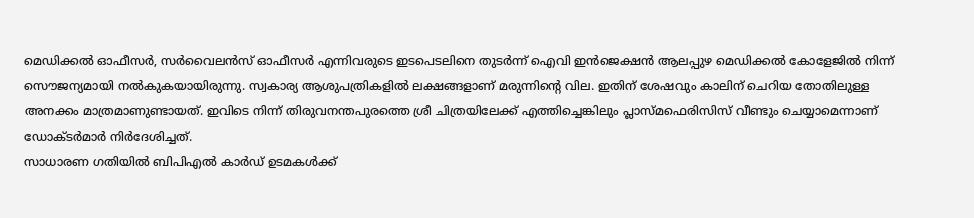മെഡിക്കൽ ഓഫീസർ, സർവൈലൻസ് ഓഫീസർ എന്നിവരുടെ ഇടപെടലിനെ തുടർന്ന് ഐവി ഇൻജെക്ഷൻ ആലപ്പുഴ മെഡിക്കൽ കോളേജിൽ നിന്ന് സൌജന്യമായി നൽകുകയായിരുന്നു. സ്വകാര്യ ആശുപത്രികളിൽ ലക്ഷങ്ങളാണ് മരുന്നിന്റെ വില. ഇതിന് ശേഷവും കാലിന് ചെറിയ തോതിലുള്ള അനക്കം മാത്രമാണുണ്ടായത്. ഇവിടെ നിന്ന് തിരുവനന്തപുരത്തെ ശ്രീ ചിത്രയിലേക്ക് എത്തിച്ചെങ്കിലും പ്ലാസ്മഫെരിസിസ് വീണ്ടും ചെയ്യാമെന്നാണ് ഡോക്ടർമാർ നിർദേശിച്ചത്.
സാധാരണ ഗതിയിൽ ബിപിഎൽ കാർഡ് ഉടമകൾക്ക്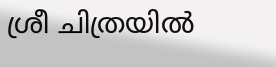ശ്രീ ചിത്രയിൽ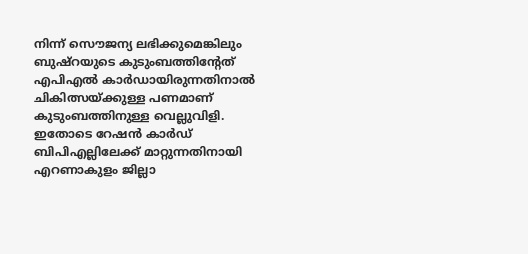നിന്ന് സൌജന്യ ലഭിക്കുമെങ്കിലും ബുഷ്റയുടെ കുടുംബത്തിന്റേത് എപിഎൽ കാർഡായിരുന്നതിനാൽ ചികിത്സയ്ക്കുള്ള പണമാണ് കുടുംബത്തിനുള്ള വെല്ലുവിളി. ഇതോടെ റേഷൻ കാർഡ് ബിപിഎല്ലിലേക്ക് മാറ്റുന്നതിനായി എറണാകുളം ജില്ലാ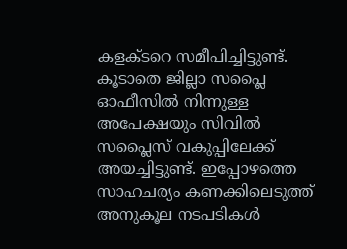കളക്ടറെ സമീപിച്ചിട്ടുണ്ട്. കൂടാതെ ജില്ലാ സപ്ലൈ ഓഫീസിൽ നിന്നുള്ള അപേക്ഷയും സിവിൽ സപ്ലൈസ് വകുപ്പിലേക്ക് അയച്ചിട്ടുണ്ട്. ഇപ്പോഴത്തെ സാഹചര്യം കണക്കിലെടുത്ത് അനുകൂല നടപടികൾ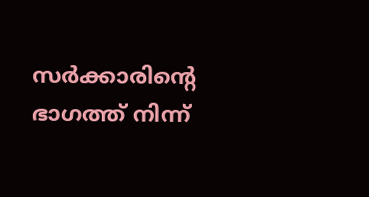സർക്കാരിന്റെ ഭാഗത്ത് നിന്ന്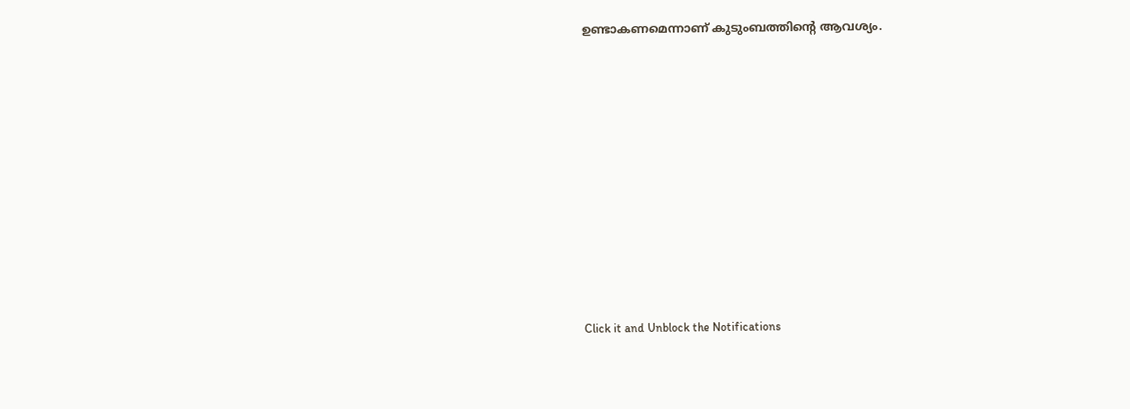ഉണ്ടാകണമെന്നാണ് കുടുംബത്തിന്റെ ആവശ്യം.












Click it and Unblock the Notifications